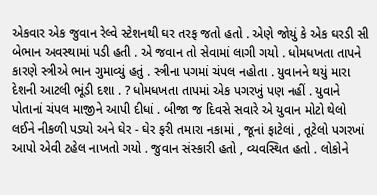એકવાર એક જુવાન રેલ્વે સ્ટેશનથી ઘર તરફ જતો હતો . એણે જોયું કે એક ઘરડી સી બેભાન અવસ્થામાં પડી હતી . એ જવાન તો સેવામાં લાગી ગયો . ધોમધખતા તાપને કારણે સ્ત્રીએ ભાન ગુમાવ્યું હતું . સ્ત્રીના પગમાં ચંપલ નહોતા . યુવાનને થયું મારા દેશની આટલી ભૂંડી દશા . ? ધોમધખતા તાપમાં એક પગરખું પણ નહીં . યુવાને પોતાનાં ચંપલ માજીને આપી દીધાં . બીજા જ દિવસે સવારે એ યુવાન મોટો થેલો લઈને નીકળી પડ્યો અને ઘેર - ઘેર ફરી તમારા નકામાં , જૂનાં ફાટેલાં , તૂટેલો પગરખાં આપો એવી ટહેલ નાખતો ગયો . જુવાન સંસ્કારી હતો , વ્યવસ્થિત હતો . લોકોને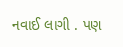નવાઈ લાગી . પણ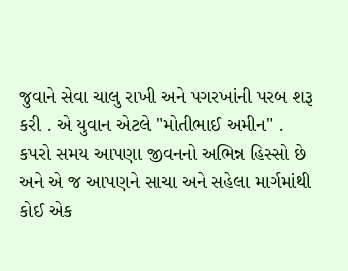જુવાને સેવા ચાલુ રાખી અને પગરખાંની પરબ શરૂ કરી . એ યુવાન એટલે "મોતીભાઈ અમીન" .
કપરો સમય આપણા જીવનનો અભિન્ન હિસ્સો છે અને એ જ આપણને સાચા અને સહેલા માર્ગમાંથી કોઈ એક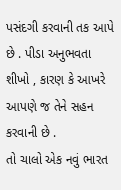પસંદગી કરવાની તક આપે છે . પીડા અનુભવતા શીખો , કારણ કે આખરે આપણે જ તેને સહન કરવાની છે .
તો ચાલો એક નવું ભારત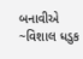બનાવીએ
~વિશાલ ધડુક